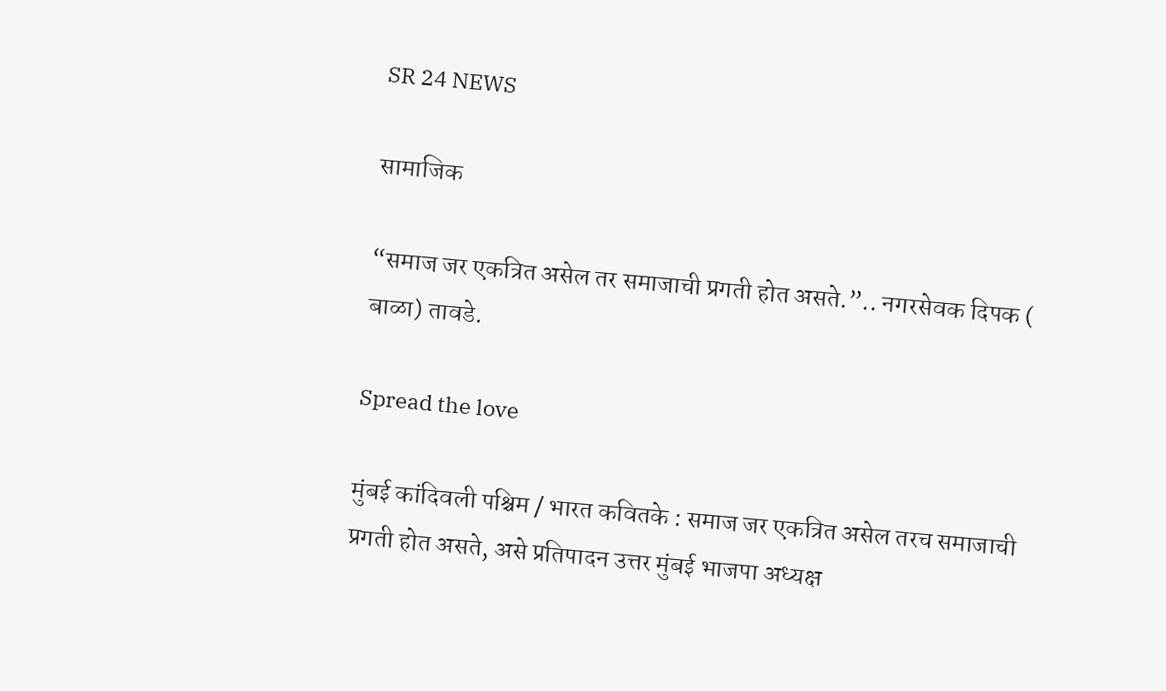SR 24 NEWS

सामाजिक

“समाज जर एकत्रित असेल तर समाजाची प्रगती होत असते.”.. नगरसेवक दिपक ( बाळा) तावडे.

Spread the love

मुंबई कांदिवली पश्चिम / भारत कवितके : समाज जर एकत्रित असेल तरच समाजाची प्रगती होत असते, असे प्रतिपादन उत्तर मुंबई भाजपा अध्यक्ष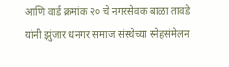आणि वार्ड क्रमांक २० चे नगरसेवक बाळा तावडे यांनी झुंजार धनगर समाज संस्थेच्या स्नेहसंमेलन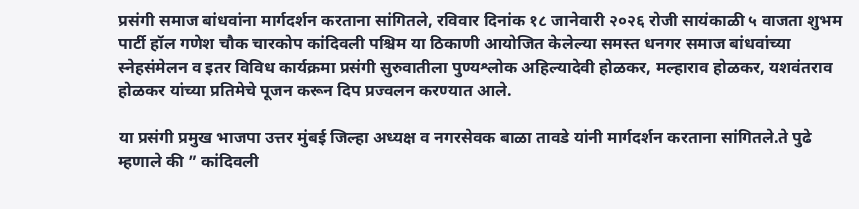प्रसंगी समाज बांधवांना मार्गदर्शन करताना सांगितले, रविवार दिनांक १८ जानेवारी २०२६ रोजी सायंकाळी ५ वाजता शुभम पार्टी हॉल गणेश चौक चारकोप कांदिवली पश्चिम या ठिकाणी आयोजित केलेल्या समस्त धनगर समाज बांधवांच्या स्नेहसंमेलन व इतर विविध कार्यक्रमा प्रसंगी सुरुवातीला पुण्यश्लोक अहिल्यादेवी होळकर, मल्हाराव होळकर, यशवंतराव होळकर यांच्या प्रतिमेचे पूजन करून दिप प्रज्वलन करण्यात आले.

या प्रसंगी प्रमुख भाजपा उत्तर मुंबई जिल्हा अध्यक्ष व नगरसेवक बाळा तावडे यांनी मार्गदर्शन करताना सांगितले.ते पुढे म्हणाले की ” कांदिवली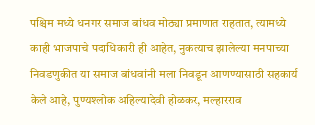पश्चिम मध्ये धनगर समाज बांधव मोठ्या प्रमाणात राहतात, त्यामध्ये काही भाजपाचे पदाधिकारी ही आहेत, नुकत्याच झालेल्या मनपाच्या निवडणुकीत या समाज बांधवांनी मला निवडून आणण्यासाठी सहकार्य केले आहे, पुण्यश्लोक अहिल्यादेवी होळकर, मल्हारराव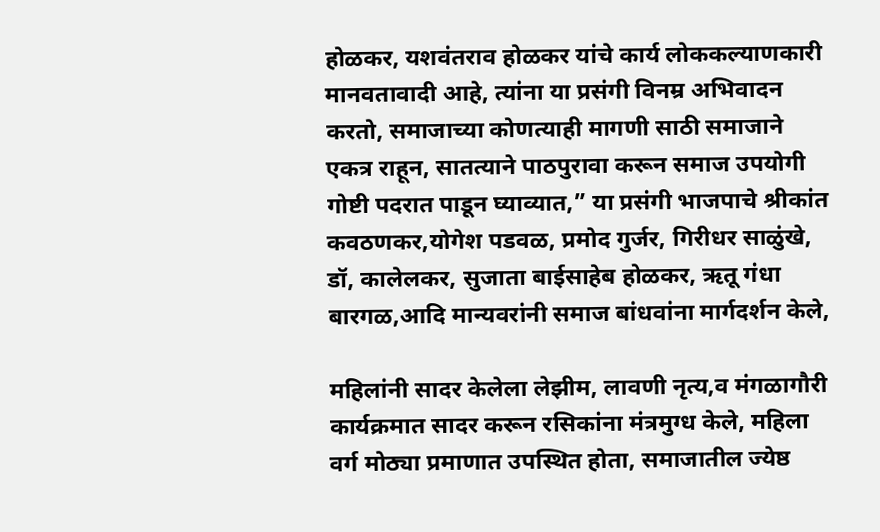होळकर, यशवंतराव होळकर यांचे कार्य लोककल्याणकारी मानवतावादी आहे, त्यांना या प्रसंगी विनम्र अभिवादन करतो, समाजाच्या कोणत्याही मागणी साठी समाजाने एकत्र राहून, सातत्याने पाठपुरावा करून समाज उपयोगी गोष्टी पदरात पाडून घ्याव्यात,” या प्रसंगी भाजपाचे श्रीकांत कवठणकर,योगेश पडवळ, प्रमोद गुर्जर, गिरीधर साळुंखे, डॉ, कालेलकर, सुजाता बाईसाहेब होळकर, ऋतू गंधा बारगळ,आदि मान्यवरांनी समाज बांधवांना मार्गदर्शन केले,

महिलांनी सादर केलेला लेझीम, लावणी नृत्य,व मंगळागौरी कार्यक्रमात सादर करून रसिकांना मंत्रमुग्ध केले, महिला वर्ग मोठ्या प्रमाणात उपस्थित होता, समाजातील ज्येष्ठ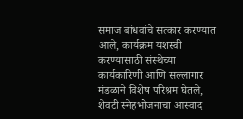समाज बांधवांचे सत्कार करण्यात आले, कार्यक्रम यशस्वी करण्यासाठी संस्थेच्या कार्यकारिणी आणि सल्लागार मंडळाने विशेष परिश्रम घेतले, शेवटी स्नेहभोजनाचा आस्वाद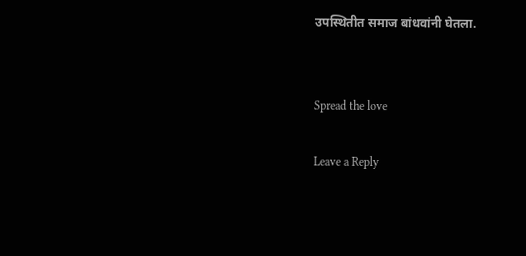उपस्थितीत समाज बांधवांनी घेतला.


Spread the love

Leave a Reply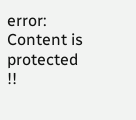error: Content is protected !!